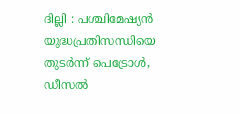ദില്ലി : പശ്ചിമേഷ്യൻ യുദ്ധപ്രതിസന്ധിയെ തുടർന്ന് പെട്രോൾ, ഡീസൽ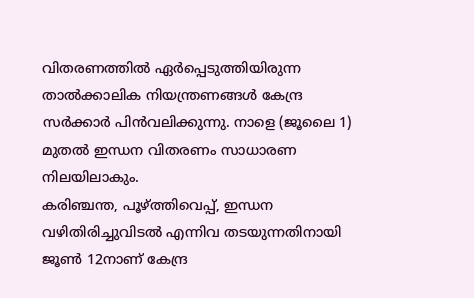വിതരണത്തിൽ ഏർപ്പെടുത്തിയിരുന്ന താൽക്കാലിക നിയന്ത്രണങ്ങൾ കേന്ദ്ര സർക്കാർ പിൻവലിക്കുന്നു. നാളെ (ജൂലൈ 1) മുതൽ ഇന്ധന വിതരണം സാധാരണ നിലയിലാകും.
കരിഞ്ചന്ത, പൂഴ്ത്തിവെപ്പ്, ഇന്ധന വഴിതിരിച്ചുവിടൽ എന്നിവ തടയുന്നതിനായി ജൂൺ 12നാണ് കേന്ദ്ര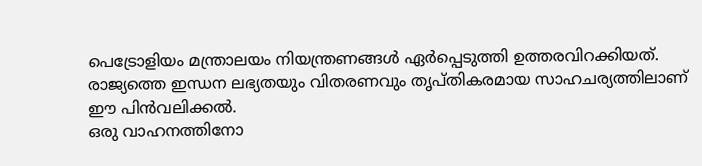പെട്രോളിയം മന്ത്രാലയം നിയന്ത്രണങ്ങൾ ഏർപ്പെടുത്തി ഉത്തരവിറക്കിയത്. രാജ്യത്തെ ഇന്ധന ലഭ്യതയും വിതരണവും തൃപ്തികരമായ സാഹചര്യത്തിലാണ് ഈ പിൻവലിക്കൽ.
ഒരു വാഹനത്തിനോ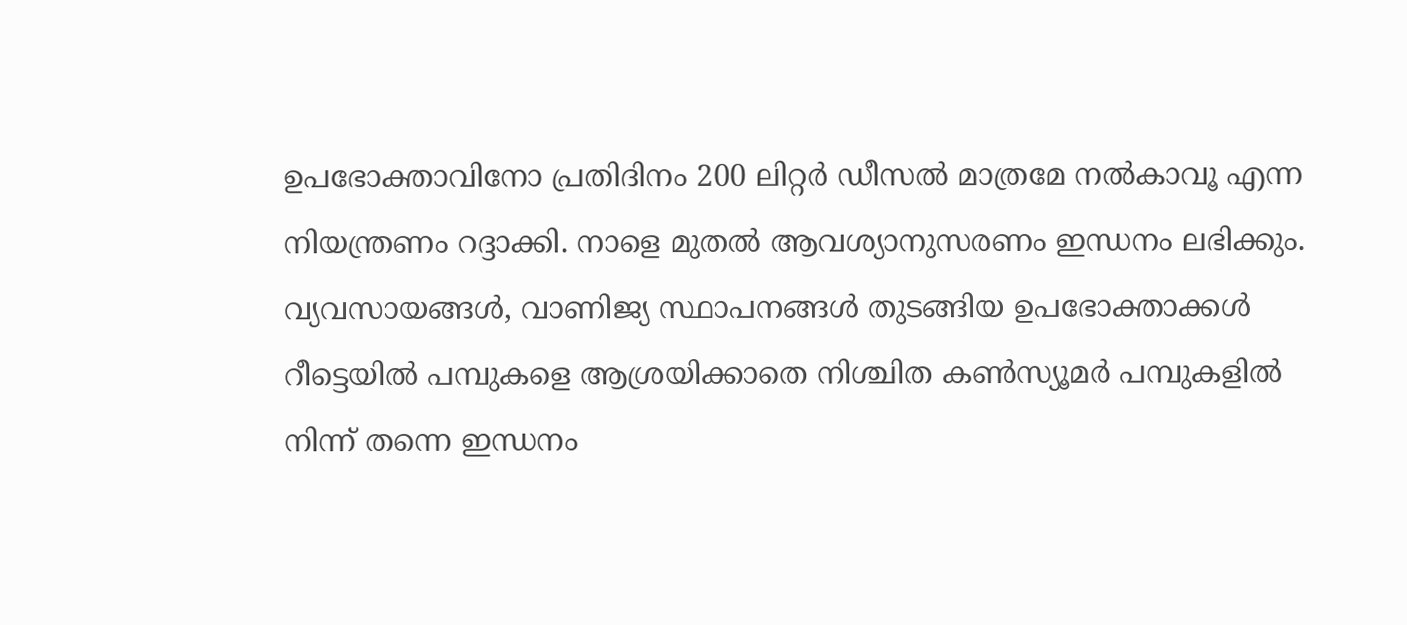ഉപഭോക്താവിനോ പ്രതിദിനം 200 ലിറ്റർ ഡീസൽ മാത്രമേ നൽകാവൂ എന്ന നിയന്ത്രണം റദ്ദാക്കി. നാളെ മുതൽ ആവശ്യാനുസരണം ഇന്ധനം ലഭിക്കും. വ്യവസായങ്ങൾ, വാണിജ്യ സ്ഥാപനങ്ങൾ തുടങ്ങിയ ഉപഭോക്താക്കൾ റീട്ടെയിൽ പമ്പുകളെ ആശ്രയിക്കാതെ നിശ്ചിത കൺസ്യൂമർ പമ്പുകളിൽ നിന്ന് തന്നെ ഇന്ധനം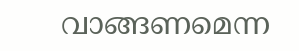വാങ്ങണമെന്ന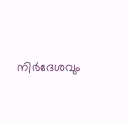നിർദേശവും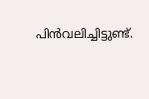പിൻവലിച്ചിട്ടുണ്ട്.